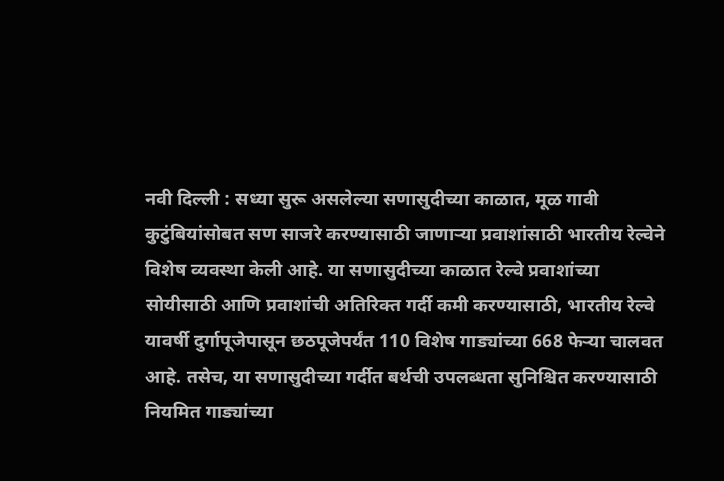नवी दिल्ली : सध्या सुरू असलेल्या सणासुदीच्या काळात, मूळ गावी कुटुंबियांसोबत सण साजरे करण्यासाठी जाणाऱ्या प्रवाशांसाठी भारतीय रेल्वेने विशेष व्यवस्था केली आहे. या सणासुदीच्या काळात रेल्वे प्रवाशांच्या सोयीसाठी आणि प्रवाशांची अतिरिक्त गर्दी कमी करण्यासाठी, भारतीय रेल्वे यावर्षी दुर्गापूजेपासून छठपूजेपर्यंत 110 विशेष गाड्यांच्या 668 फेऱ्या चालवत आहे. तसेच, या सणासुदीच्या गर्दीत बर्थची उपलब्धता सुनिश्चित करण्यासाठी नियमित गाड्यांच्या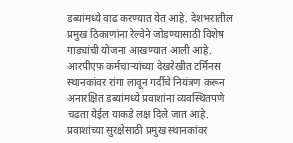डब्यांमध्ये वाढ करण्यात येत आहे. देशभरातील प्रमुख ठिकाणांना रेल्वेने जोडण्यासाठी विशेष गाड्यांची योजना आखण्यात आली आहे.
आरपीएफ कर्मचाऱ्यांच्या देखरेखीत टर्मिनस स्थानकांवर रांगा लावून गर्दीचे नियंत्रण करून अनारक्षित डब्यांमध्ये प्रवाशांना व्यवस्थितपणे चढता येईल याकडे लक्ष दिले जात आहे. प्रवाशांच्या सुरक्षेसाठी प्रमुख स्थानकांवर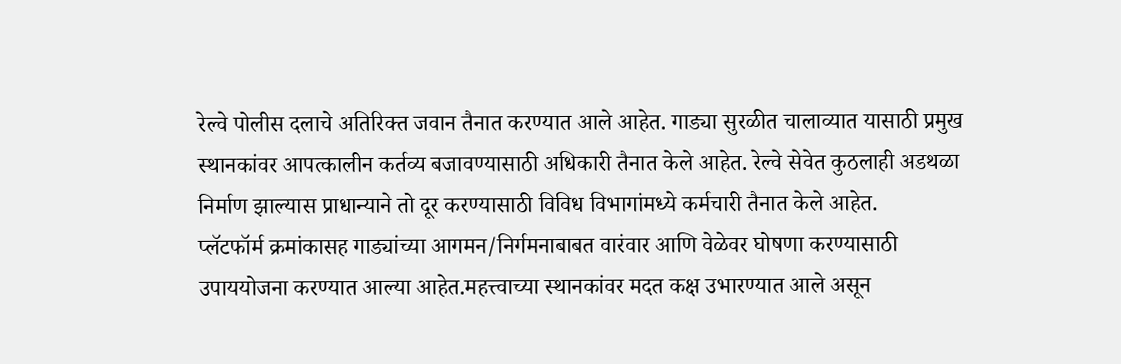रेल्वे पोलीस दलाचे अतिरिक्त जवान तैनात करण्यात आले आहेत. गाड्या सुरळीत चालाव्यात यासाठी प्रमुख स्थानकांवर आपत्कालीन कर्तव्य बजावण्यासाठी अधिकारी तैनात केले आहेत. रेल्वे सेवेत कुठलाही अडथळा निर्माण झाल्यास प्राधान्याने तो दूर करण्यासाठी विविध विभागांमध्ये कर्मचारी तैनात केले आहेत.
प्लॅटफॉर्म क्रमांकासह गाड्यांच्या आगमन/निर्गमनाबाबत वारंवार आणि वेळेवर घोषणा करण्यासाठी उपाययोजना करण्यात आल्या आहेत.महत्त्वाच्या स्थानकांवर मदत कक्ष उभारण्यात आले असून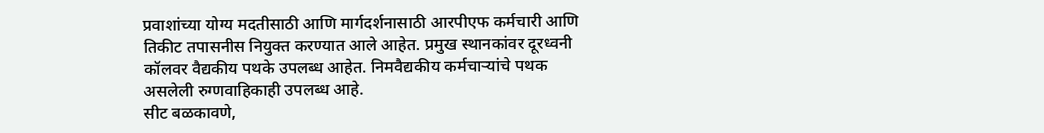प्रवाशांच्या योग्य मदतीसाठी आणि मार्गदर्शनासाठी आरपीएफ कर्मचारी आणि तिकीट तपासनीस नियुक्त करण्यात आले आहेत. प्रमुख स्थानकांवर दूरध्वनी कॉलवर वैद्यकीय पथके उपलब्ध आहेत. निमवैद्यकीय कर्मचाऱ्यांचे पथक असलेली रुग्णवाहिकाही उपलब्ध आहे.
सीट बळकावणे,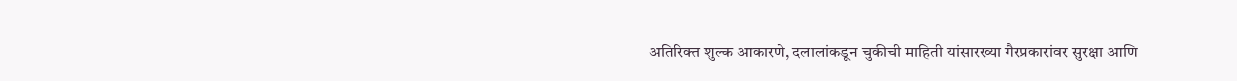अतिरिक्त शुल्क आकारणे, दलालांकडून चुकीची माहिती यांसारख्या गैरप्रकारांवर सुरक्षा आणि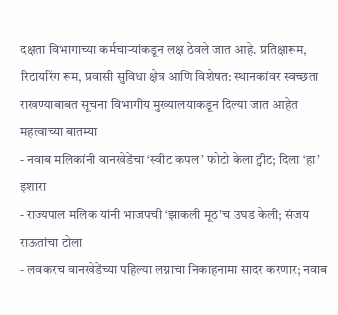दक्षता विभागाच्या कर्मचाऱ्यांकडून लक्ष ठेवले जात आहे. प्रतिक्षारूम, रिटायरिंग रूम, प्रवासी सुविधा क्षेत्र आणि विशेषत: स्थानकांवर स्वच्छता राखण्याबाबत सूचना विभागीय मुख्यालयाकडून दिल्या जात आहेत
महत्वाच्या बातम्या
- नवाब मलिकांनी वानखेडेंचा ‘स्वीट कपल’ फोटो केला ट्वीट; दिला ‘हा’ इशारा
- राज्यपाल मलिक यांनी भाजपची ‘झाकली मूठ’च उघड केली; संजय राऊतांचा टोला
- लवकरच वानखेडेंच्या पहिल्या लग्नाचा निकाहनामा सादर करणार; नवाब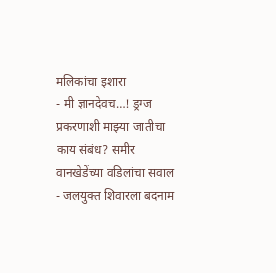मलिकांचा इशारा
- मी ज्ञानदेवच…! ड्रग्ज प्रकरणाशी माझ्या जातीचा काय संबंध? समीर वानखेडेंच्या वडिलांचा सवाल
- जलयुक्त शिवारला बदनाम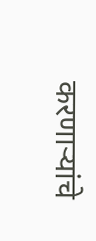करणाऱ्यांचे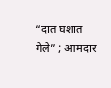“दात घशात गेले” ; आमदार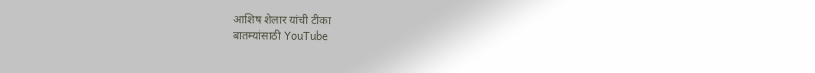आशिष शेलार यांची टीका
बातम्यांसाठी YouTube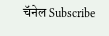चॅनेल Subscribe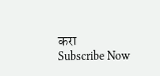करा
Subscribe Now